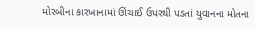મોરબીના કારખાનામાં ઊંચાઈ ઉપરથી પડતાં યુવાનના મોતના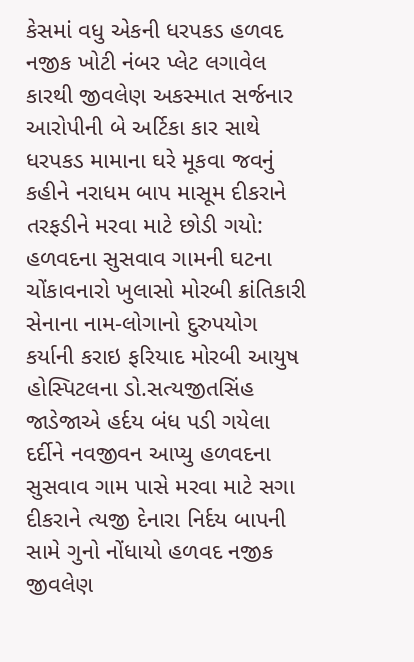કેસમાં વધુ એકની ધરપકડ હળવદ નજીક ખોટી નંબર પ્લેટ લગાવેલ કારથી જીવલેણ અકસ્માત સર્જનાર આરોપીની બે અર્ટિકા કાર સાથે ધરપકડ મામાના ઘરે મૂકવા જવનું કહીને નરાધમ બાપ માસૂમ દીકરાને તરફડીને મરવા માટે છોડી ગયો: હળવદના સુસવાવ ગામની ઘટના ચોંકાવનારો ખુલાસો મોરબી ક્રાંતિકારી સેનાના નામ-લોગાનો દુરુપયોગ કર્યાની કરાઇ ફરિયાદ મોરબી આયુષ હોસ્પિટલના ડો.સત્યજીતસિંહ જાડેજાએ હર્દય બંધ પડી ગયેલા દર્દીને નવજીવન આપ્યુ હળવદના સુસવાવ ગામ પાસે મરવા માટે સગા દીકરાને ત્યજી દેનારા નિર્દય બાપની સામે ગુનો નોંધાયો હળવદ નજીક જીવલેણ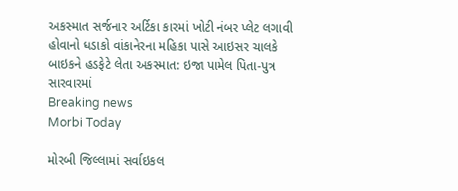અકસ્માત સર્જનાર અર્ટિકા કારમાં ખોટી નંબર પ્લેટ લગાવી હોવાનો ધડાકો વાંકાનેરના મહિકા પાસે આઇસર ચાલકે બાઇકને હડફેટે લેતા અકસ્માત: ઇજા પામેલ પિતા-પુત્ર સારવારમાં
Breaking news
Morbi Today

મોરબી જિલ્લામાં સર્વાઇકલ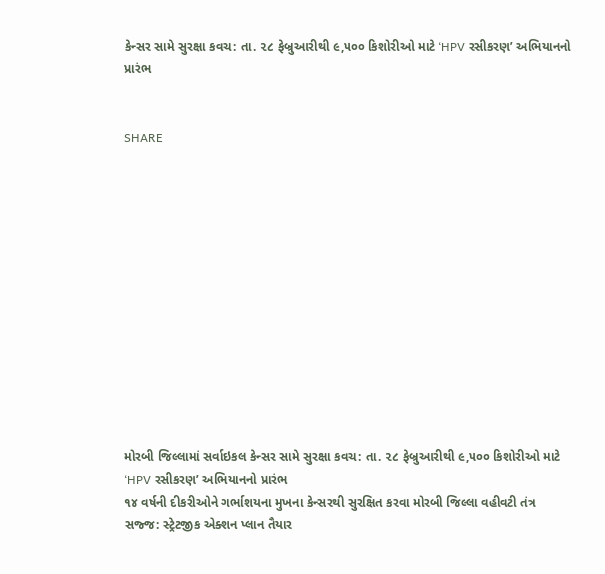કેન્સર સામે સુરક્ષા કવચ: તા. ૨૮ ફેબ્રુઆરીથી ૯,૫૦૦ કિશોરીઓ માટે ‘HPV રસીકરણ’ અભિયાનનો પ્રારંભ


SHARE













મોરબી જિલ્લામાં સર્વાઇકલ કેન્સર સામે સુરક્ષા કવચ: તા. ૨૮ ફેબ્રુઆરીથી ૯,૫૦૦ કિશોરીઓ માટે ‘HPV રસીકરણ’ અભિયાનનો પ્રારંભ
૧૪ વર્ષની દીકરીઓને ગર્ભાશયના મુખના કેન્સરથી સુરક્ષિત કરવા મોરબી જિલ્લા વહીવટી તંત્ર સજ્જ: સ્ટ્રેટજીક એક્શન પ્લાન તૈયાર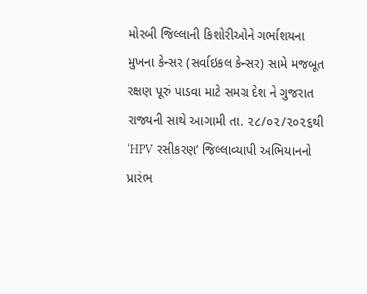મોરબી જિલ્લાની કિશોરીઓને ગર્ભાશયના મુખના કેન્સર (સર્વાઇકલ કેન્સર) સામે મજબૂત રક્ષણ પૂરું પાડવા માટે સમગ્ર દેશ ને ગુજરાત રાજ્યની સાથે આગામી તા. ૨૮/૦૨/૨૦૨૬થી ‘HPV રસીકરણ’ જિલ્લાવ્યાપી અભિયાનનો પ્રારંભ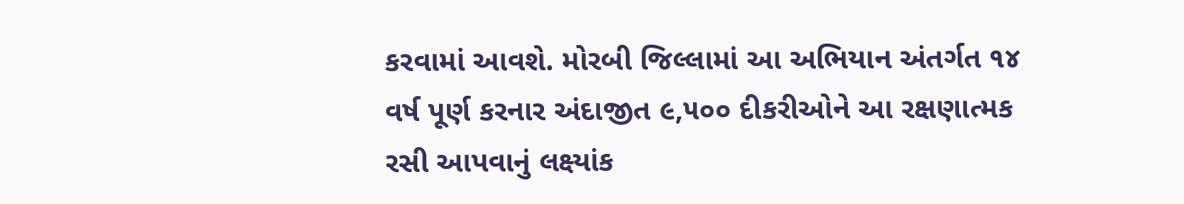કરવામાં આવશે. મોરબી જિલ્લામાં આ અભિયાન અંતર્ગત ૧૪ વર્ષ પૂર્ણ કરનાર અંદાજીત ૯,૫૦૦ દીકરીઓને આ રક્ષણાત્મક રસી આપવાનું લક્ષ્યાંક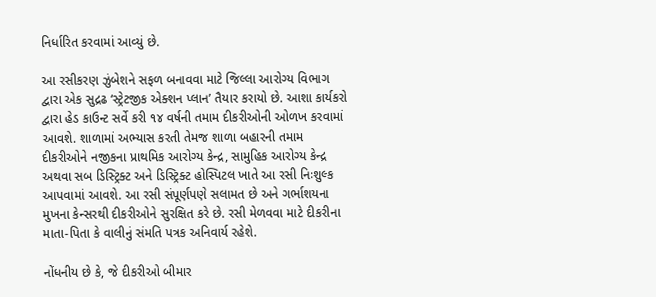નિર્ધારિત કરવામાં આવ્યું છે.

આ રસીકરણ ઝુંબેશને સફળ બનાવવા માટે જિલ્લા આરોગ્ય વિભાગ દ્વારા એક સુદ્રઢ ‘સ્ટ્રેટજીક એક્શન પ્લાન’ તૈયાર કરાયો છે. આશા કાર્યકરો દ્વારા હેડ કાઉન્ટ સર્વે કરી ૧૪ વર્ષની તમામ દીકરીઓની ઓળખ કરવામાં આવશે. શાળામાં અભ્યાસ કરતી તેમજ શાળા બહારની તમામ દીકરીઓને નજીકના પ્રાથમિક આરોગ્ય કેન્દ્ર, સામુહિક આરોગ્ય કેન્દ્ર અથવા સબ ડિસ્ટ્રિક્ટ અને ડિસ્ટ્રિક્ટ હોસ્પિટલ ખાતે આ રસી નિઃશુલ્ક આપવામાં આવશે. આ રસી સંપૂર્ણપણે સલામત છે અને ગર્ભાશયના મુખના કેન્સરથી દીકરીઓને સુરક્ષિત કરે છે. રસી મેળવવા માટે દીકરીના માતા-પિતા કે વાલીનું સંમતિ પત્રક અનિવાર્ય રહેશે.

નોંધનીય છે કે, જે દીકરીઓ બીમાર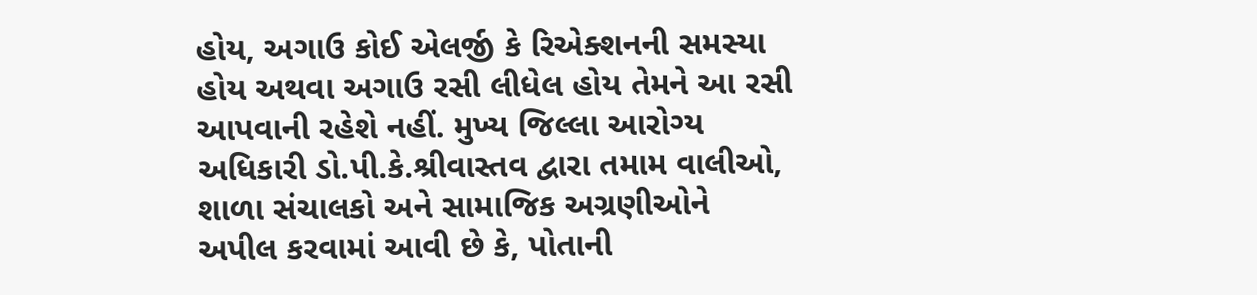હોય, અગાઉ કોઈ એલર્જી કે રિએક્શનની સમસ્યા હોય અથવા અગાઉ રસી લીધેલ હોય તેમને આ રસી આપવાની રહેશે નહીં. મુખ્ય જિલ્લા આરોગ્ય અધિકારી ડો.પી.કે.શ્રીવાસ્તવ દ્વારા તમામ વાલીઓ, શાળા સંચાલકો અને સામાજિક અગ્રણીઓને અપીલ કરવામાં આવી છે કે, પોતાની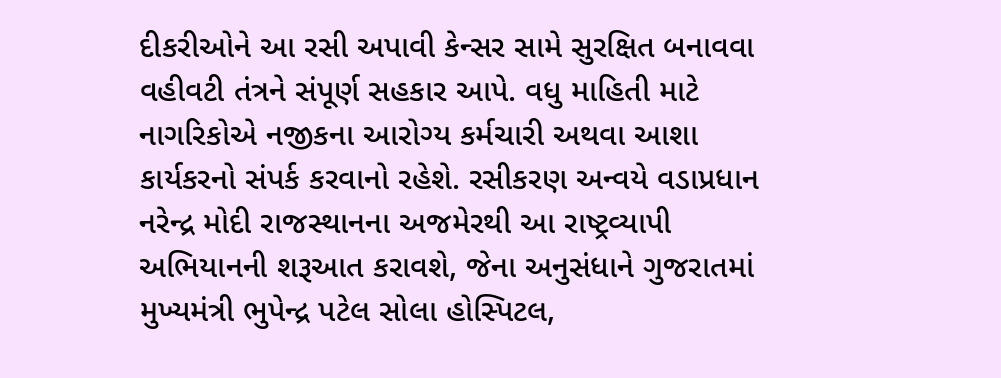દીકરીઓને આ રસી અપાવી કેન્સર સામે સુરક્ષિત બનાવવા વહીવટી તંત્રને સંપૂર્ણ સહકાર આપે. વધુ માહિતી માટે નાગરિકોએ નજીકના આરોગ્ય કર્મચારી અથવા આશા કાર્યકરનો સંપર્ક કરવાનો રહેશે. રસીકરણ અન્વયે વડાપ્રધાન નરેન્દ્ર મોદી રાજસ્થાનના અજમેરથી આ રાષ્ટ્રવ્યાપી અભિયાનની શરૂઆત કરાવશે, જેના અનુસંધાને ગુજરાતમાં મુખ્યમંત્રી ભુપેન્દ્ર પટેલ સોલા હોસ્પિટલ,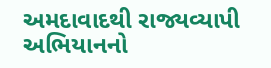અમદાવાદથી રાજ્યવ્યાપી અભિયાનનો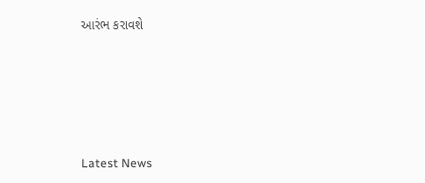આરંભ કરાવશે






Latest News